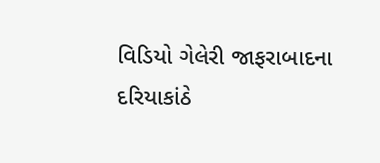વિડિયો ગેલેરી જાફરાબાદના દરિયાકાંઠે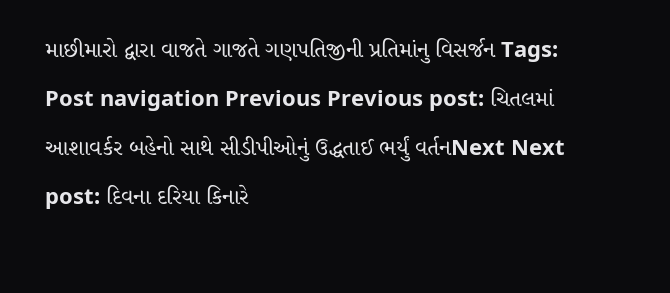માછીમારો દ્વારા વાજતે ગાજતે ગણપતિજીની પ્રતિમાંનુ વિસર્જન Tags: Post navigation Previous Previous post: ચિતલમાં આશાવર્કર બહેનો સાથે સીડીપીઓનું ઉદ્ધતાઈ ભર્યું વર્તનNext Next post: દિવના દરિયા કિનારે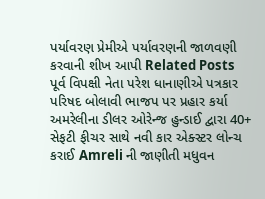પર્યાવરણ પ્રેમીએ પર્યાવરણની જાળવણી કરવાની શીખ આપી Related Posts પૂર્વ વિપક્ષી નેતા પરેશ ધાનાણીએ પત્રકાર પરિષદ બોલાવી ભાજપ પર પ્રહાર કર્યા અમરેલીના ડીલર ઓરેન્જ હુન્ડાઈ દ્વારા 40+ સેફટી ફીચર સાથે નવી કાર એક્સ્ટર લોન્ચ કરાઈ Amreli ની જાણીતી મધુવન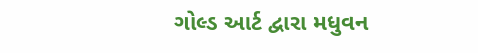ગોલ્ડ આર્ટ દ્વારા મધુવન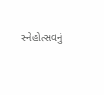સ્નેહોત્સવનું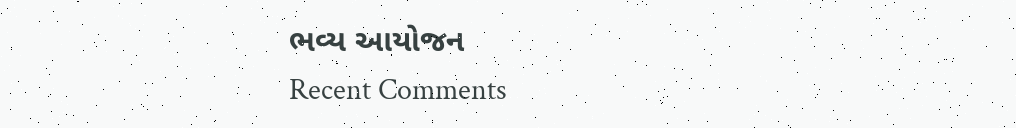ભવ્ય આયોજન
Recent Comments